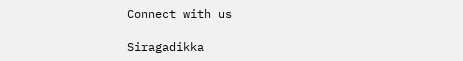Connect with us

Siragadikka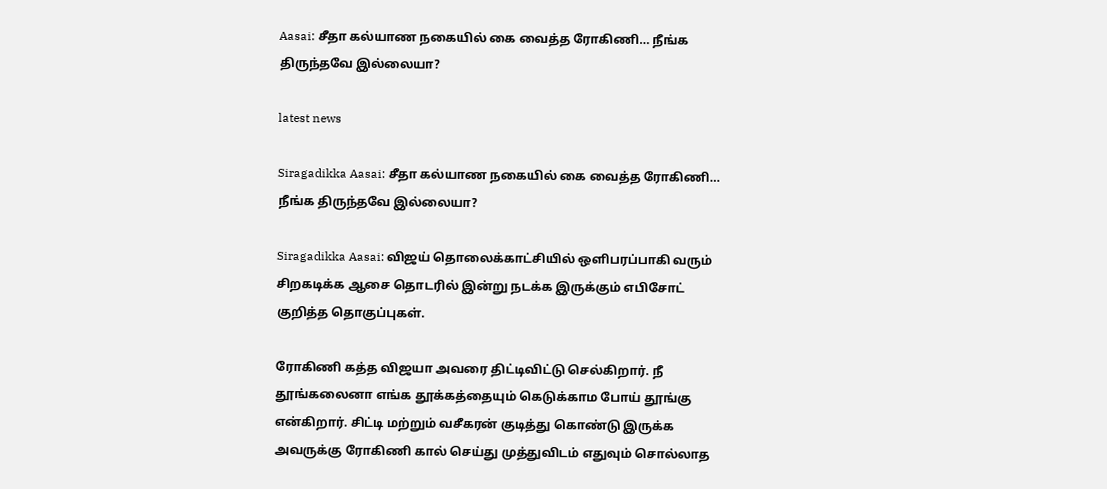Aasai: சீதா கல்யாண நகையில் கை வைத்த ரோகிணி… நீங்க திருந்தவே இல்லையா?

latest news

Siragadikka Aasai: சீதா கல்யாண நகையில் கை வைத்த ரோகிணி… நீங்க திருந்தவே இல்லையா?

Siragadikka Aasai: விஜய் தொலைக்காட்சியில் ஒளிபரப்பாகி வரும் சிறகடிக்க ஆசை தொடரில் இன்று நடக்க இருக்கும் எபிசோட் குறித்த தொகுப்புகள்.

ரோகிணி கத்த விஜயா அவரை திட்டிவிட்டு செல்கிறார். நீ தூங்கலைனா எங்க தூக்கத்தையும் கெடுக்காம போய் தூங்கு என்கிறார். சிட்டி மற்றும் வசீகரன் குடித்து கொண்டு இருக்க அவருக்கு ரோகிணி கால் செய்து முத்துவிடம் எதுவும் சொல்லாத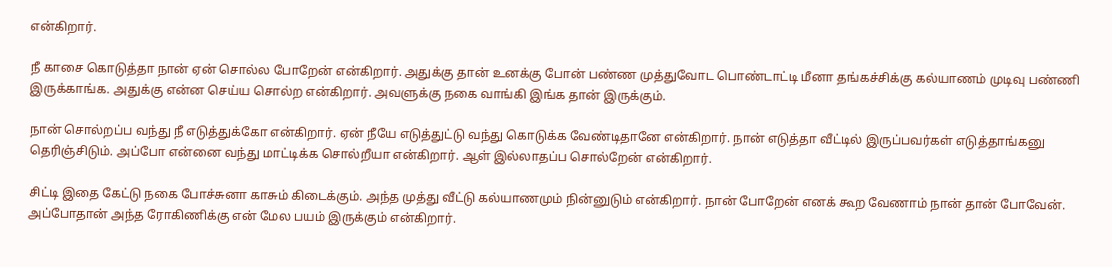என்கிறார்.

நீ காசை கொடுத்தா நான் ஏன் சொல்ல போறேன் என்கிறார். அதுக்கு தான் உனக்கு போன் பண்ண முத்துவோட பொண்டாட்டி மீனா தங்கச்சிக்கு கல்யாணம் முடிவு பண்ணி இருக்காங்க. அதுக்கு என்ன செய்ய சொல்ற என்கிறார். அவளுக்கு நகை வாங்கி இங்க தான் இருக்கும்.

நான் சொல்றப்ப வந்து நீ எடுத்துக்கோ என்கிறார். ஏன் நீயே எடுத்துட்டு வந்து கொடுக்க வேண்டிதானே என்கிறார். நான் எடுத்தா வீட்டில் இருப்பவர்கள் எடுத்தாங்கனு தெரிஞ்சிடும். அப்போ என்னை வந்து மாட்டிக்க சொல்றீயா என்கிறார். ஆள் இல்லாதப்ப சொல்றேன் என்கிறார்.

சிட்டி இதை கேட்டு நகை போச்சுனா காசும் கிடைக்கும். அந்த முத்து வீட்டு கல்யாணமும் நின்னுடும் என்கிறார். நான் போறேன் எனக் கூற வேணாம் நான் தான் போவேன். அப்போதான் அந்த ரோகிணிக்கு என் மேல பயம் இருக்கும் என்கிறார்.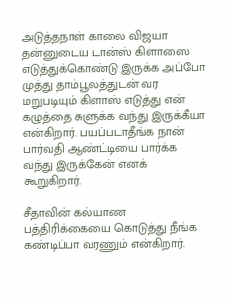அடுத்தநாள் காலை விஜயா தன்னுடைய டான்ஸ் கிளாஸை எடுத்துக்கொண்டு இருக்க அப்போ முத்து தாம்பூலத்துடன் வர மறுபடியும் கிளாஸ் எடுத்து என் கழுத்தை சுளுக்க வந்து இருக்கீயா என்கிறார். பயப்படாதீங்க நான் பார்வதி ஆண்ட்டியை பார்க்க வந்து இருக்கேன் எனக் கூறுகிறார்.

சீதாவின் கல்யாண பத்திரிக்கையை கொடுத்து நீங்க கண்டிப்பா வரணும் என்கிறார்.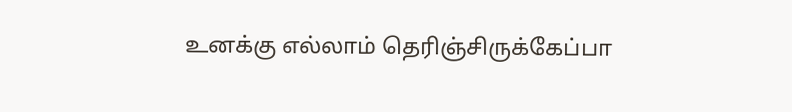உனக்கு எல்லாம் தெரிஞ்சிருக்கேப்பா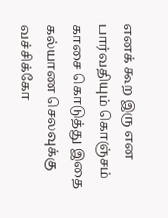எனக் கூற இரு என பார்வதியும் கொஞ்சம் காசை கொடுத்து இதை கல்யாண செலவுக்கு வச்சிக்கோ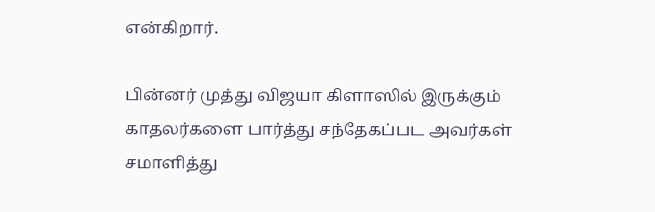என்கிறார்.

பின்னர் முத்து விஜயா கிளாஸில் இருக்கும் காதலர்களை பார்த்து சந்தேகப்பட அவர்கள் சமாளித்து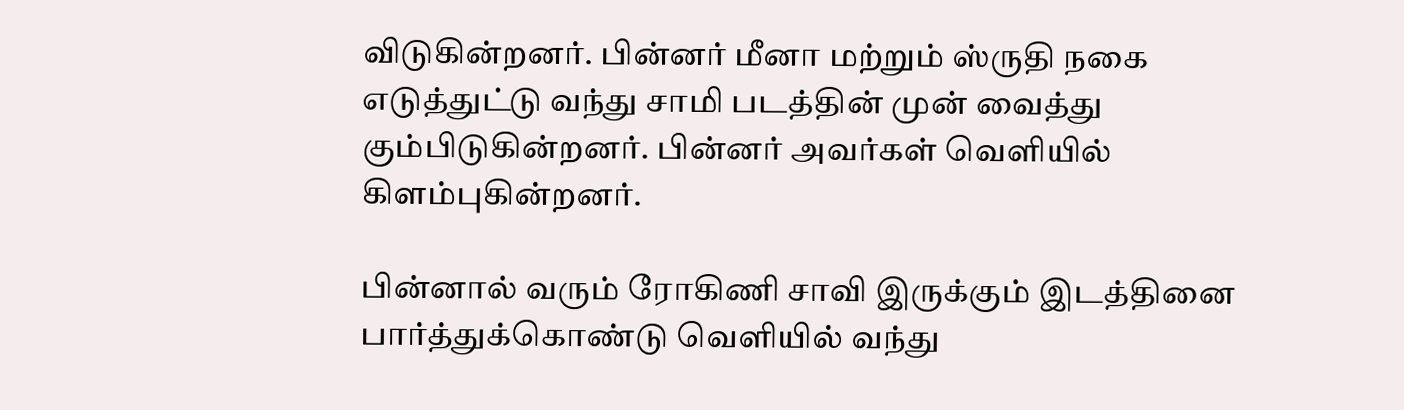விடுகின்றனர். பின்னர் மீனா மற்றும் ஸ்ருதி நகை எடுத்துட்டு வந்து சாமி படத்தின் முன் வைத்து கும்பிடுகின்றனர். பின்னர் அவர்கள் வெளியில் கிளம்புகின்றனர்.

பின்னால் வரும் ரோகிணி சாவி இருக்கும் இடத்தினை பார்த்துக்கொண்டு வெளியில் வந்து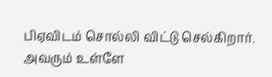பிஏவிடம் சொல்லி விட்டு செல்கிறார். அவரும் உள்ளே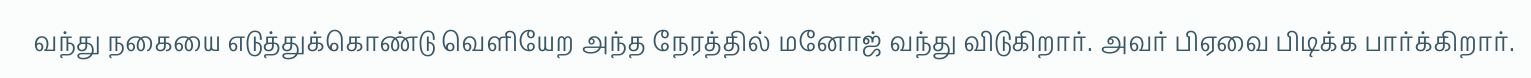வந்து நகையை எடுத்துக்கொண்டு வெளியேற அந்த நேரத்தில் மனோஜ் வந்து விடுகிறார். அவர் பிஏவை பிடிக்க பார்க்கிறார்.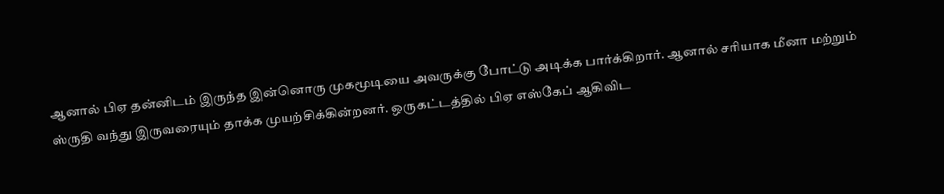ஆனால் பிஏ தன்னிடம் இருந்த இன்னொரு முகமூடியை அவருக்கு போட்டு அடிக்க பார்க்கிறார். ஆனால் சரியாக மீனா மற்றும் ஸ்ருதி வந்து இருவரையும் தாக்க முயற்சிக்கின்றனர். ஒருகட்டத்தில் பிஏ எஸ்கேப் ஆகிவிட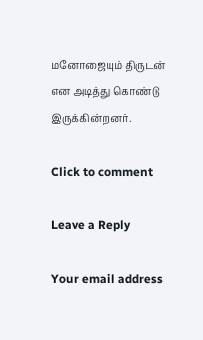மனோஜையும் திருடன் என அடித்து கொண்டு இருக்கின்றனர்.

Click to comment

Leave a Reply

Your email address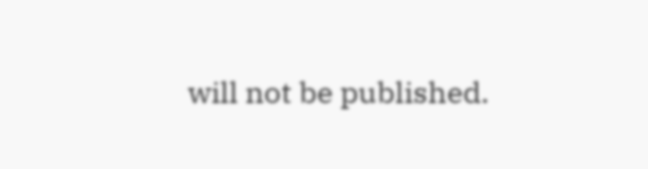will not be published.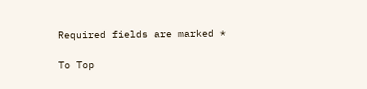Required fields are marked *

To Top